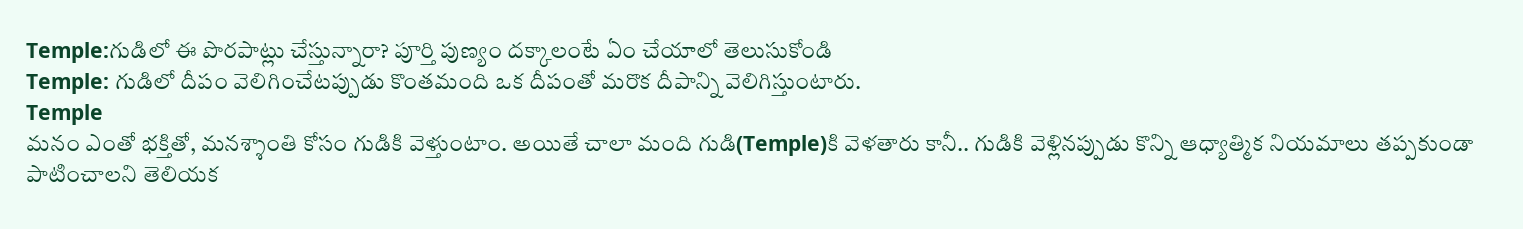Temple:గుడిలో ఈ పొరపాట్లు చేస్తున్నారా? పూర్తి పుణ్యం దక్కాలంటే ఏం చేయాలో తెలుసుకోండి
Temple: గుడిలో దీపం వెలిగించేటప్పుడు కొంతమంది ఒక దీపంతో మరొక దీపాన్ని వెలిగిస్తుంటారు.
Temple
మనం ఎంతో భక్తితో, మనశ్శాంతి కోసం గుడికి వెళ్తుంటాం. అయితే చాలా మంది గుడి(Temple)కి వెళతారు కానీ.. గుడికి వెళ్లినప్పుడు కొన్ని ఆధ్యాత్మిక నియమాలు తప్పకుండా పాటించాలని తెలియక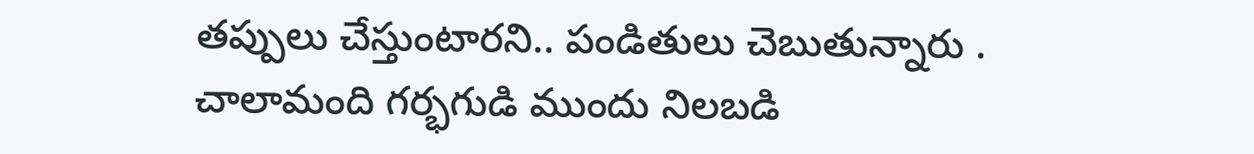తప్పులు చేస్తుంటారని.. పండితులు చెబుతున్నారు .
చాలామంది గర్భగుడి ముందు నిలబడి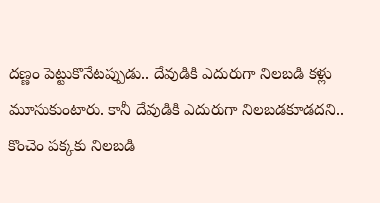దణ్ణం పెట్టుకొనేటప్పుడు.. దేవుడికి ఎదురుగా నిలబడి కళ్లు మూసుకుంటారు. కానీ దేవుడికి ఎదురుగా నిలబడకూడదని.. కొంచెం పక్కకు నిలబడి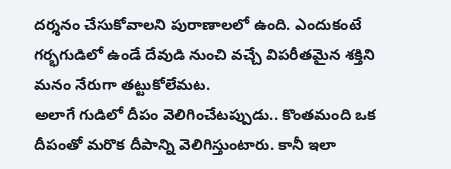దర్శనం చేసుకోవాలని పురాణాలలో ఉంది. ఎందుకంటే గర్భగుడిలో ఉండే దేవుడి నుంచి వచ్చే విపరీతమైన శక్తిని మనం నేరుగా తట్టుకోలేమట.
అలాగే గుడిలో దీపం వెలిగించేటప్పుడు.. కొంతమంది ఒక దీపంతో మరొక దీపాన్ని వెలిగిస్తుంటారు. కానీ ఇలా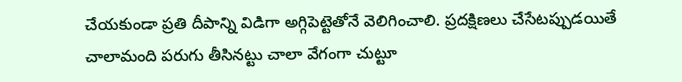చేయకుండా ప్రతి దీపాన్ని విడిగా అగ్గిపెట్టెతోనే వెలిగించాలి. ప్రదక్షిణలు చేసేటప్పుడయితే చాలామంది పరుగు తీసినట్టు చాలా వేగంగా చుట్టూ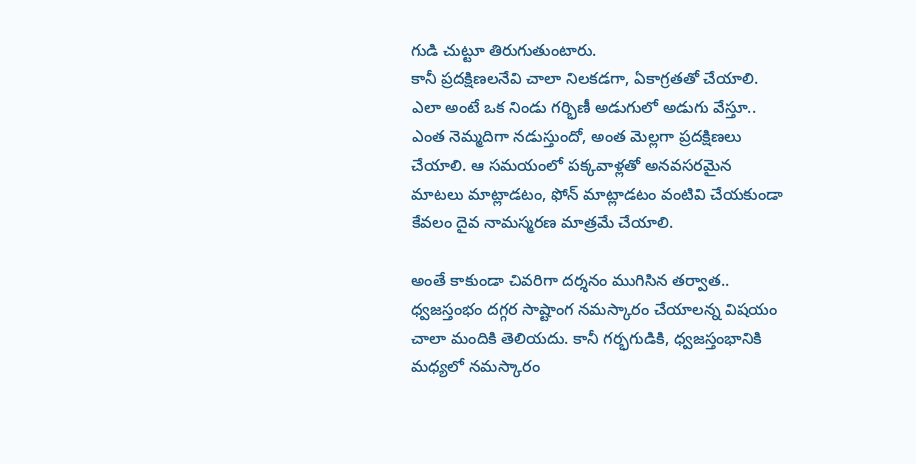గుడి చుట్టూ తిరుగుతుంటారు.
కానీ ప్రదక్షిణలనేవి చాలా నిలకడగా, ఏకాగ్రతతో చేయాలి. ఎలా అంటే ఒక నిండు గర్భిణీ అడుగులో అడుగు వేస్తూ.. ఎంత నెమ్మదిగా నడుస్తుందో, అంత మెల్లగా ప్రదక్షిణలు చేయాలి. ఆ సమయంలో పక్కవాళ్లతో అనవసరమైన మాటలు మాట్లాడటం, ఫోన్ మాట్లాడటం వంటివి చేయకుండా కేవలం దైవ నామస్మరణ మాత్రమే చేయాలి.

అంతే కాకుండా చివరిగా దర్శనం ముగిసిన తర్వాత.. ధ్వజస్తంభం దగ్గర సాష్టాంగ నమస్కారం చేయాలన్న విషయం చాలా మందికి తెలియదు. కానీ గర్భగుడికి, ధ్వజస్తంభానికి మధ్యలో నమస్కారం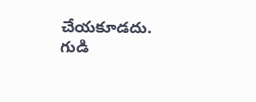చేయకూడదు. గుడి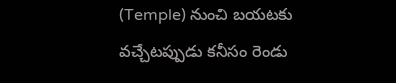(Temple) నుంచి బయటకు వచ్చేటప్పుడు కనీసం రెండు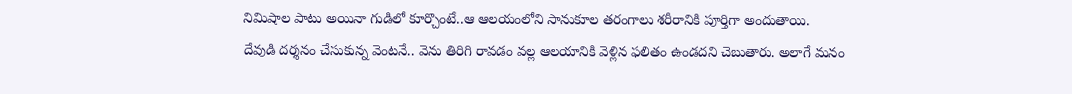నిమిషాల పాటు అయినా గుడిలో కూర్చొంటే..ఆ ఆలయంలోని సానుకూల తరంగాలు శరీరానికి పూర్తిగా అందుతాయి.
దేవుడి దర్శనం చేసుకున్న వెంటనే.. వెను తిరిగి రావడం వల్ల ఆలయానికి వెళ్లిన ఫలితం ఉండదని చెబుతారు. అలాగే మనం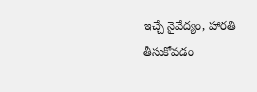ఇచ్చే నైవేద్యం, హారతి తీసుకోవడం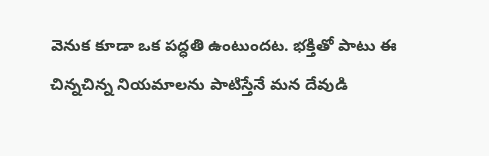వెనుక కూడా ఒక పద్ధతి ఉంటుందట. భక్తితో పాటు ఈ చిన్నచిన్న నియమాలను పాటిస్తేనే మన దేవుడి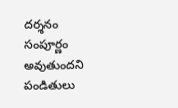దర్శనం సంపూర్ణం అవుతుందని పండితులు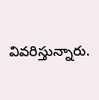వివరిస్తున్నారు.